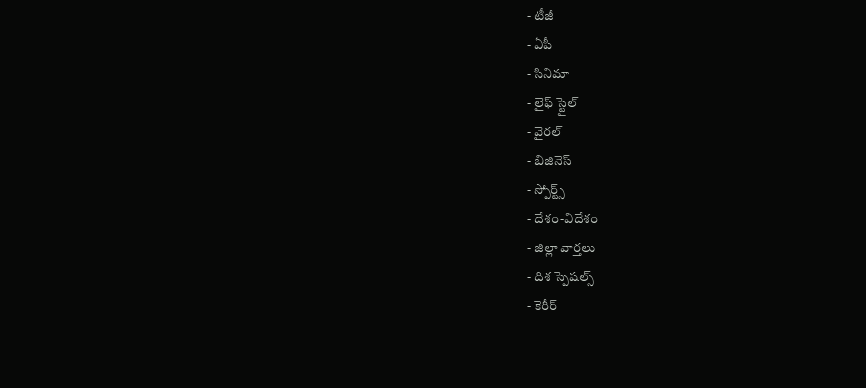- టీజీ
- ఏపీ
- సినిమా
- లైఫ్ స్టైల్
- వైరల్
- బిజినెస్
- స్పోర్ట్స్
- దేశం-విదేశం
- జిల్లా వార్తలు
- దిశ స్పెషల్స్
- కెరీర్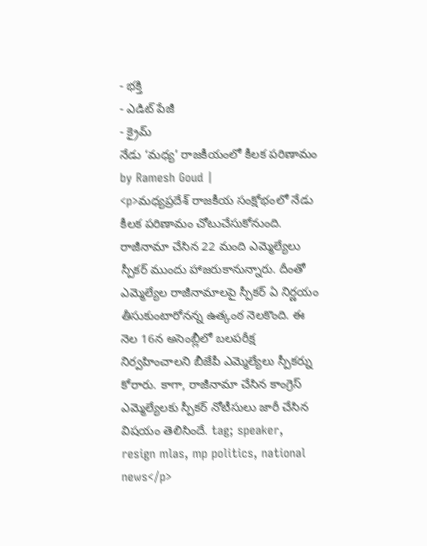- భక్తి
- ఎడిట్ పేజీ
- క్రైమ్
నేడు ‘మధ్య’ రాజకీయంలో కీలక పరిణామం
by Ramesh Goud |
<p>మధ్యప్రదేశ్ రాజకీయ సంక్షోభంలో నేడు కీలక పరిణామం చోటుచేసుకోనుంది. రాజీనామా చేసిన 22 మంది ఎమ్మెల్యేలు స్పీకర్ ముందు హాజరుకానున్నారు. దీంతో ఎమ్మెల్యేల రాజీనామాలపై స్పీకర్ ఏ నిర్ణయం తీసుకుంటారోనన్న ఉత్కంఠ నెలకొంది. ఈ నెల 16న అసెంబ్లీలో బలపరీక్ష నిర్వహించాలని బీజేపీ ఎమ్మెల్యేలు స్పీకర్ను కోరారు. కాగా, రాజీనామా చేసిన కాంగ్రెస్ ఎమ్మెల్యేలకు స్పీకర్ నోటీసులు జారీ చేసిన విషయం తెలిసిందే. tag; speaker, resign mlas, mp politics, national news</p>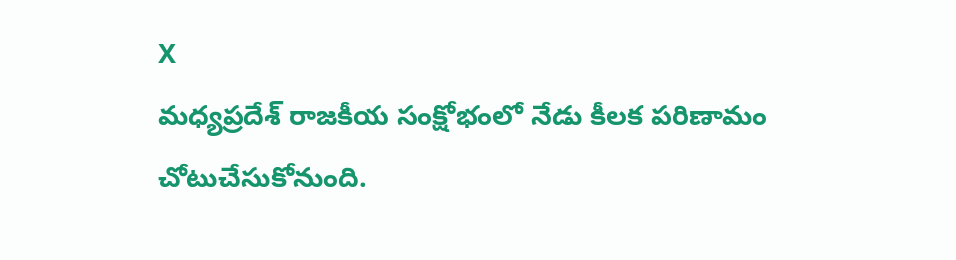X
మధ్యప్రదేశ్ రాజకీయ సంక్షోభంలో నేడు కీలక పరిణామం చోటుచేసుకోనుంది.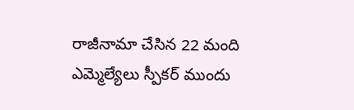రాజీనామా చేసిన 22 మంది ఎమ్మెల్యేలు స్పీకర్ ముందు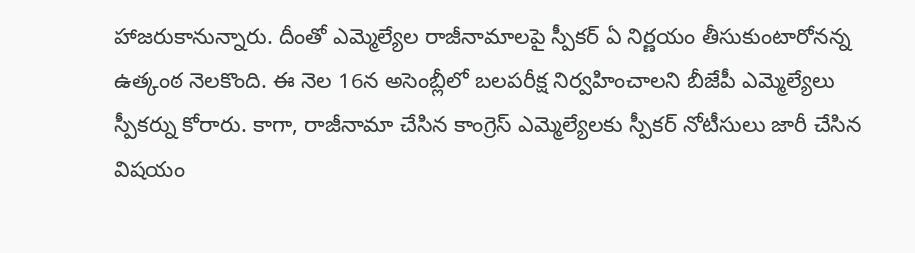హాజరుకానున్నారు. దీంతో ఎమ్మెల్యేల రాజీనామాలపై స్పీకర్ ఏ నిర్ణయం తీసుకుంటారోనన్న ఉత్కంఠ నెలకొంది. ఈ నెల 16న అసెంబ్లీలో బలపరీక్ష నిర్వహించాలని బీజేపీ ఎమ్మెల్యేలు స్పీకర్ను కోరారు. కాగా, రాజీనామా చేసిన కాంగ్రెస్ ఎమ్మెల్యేలకు స్పీకర్ నోటీసులు జారీ చేసిన విషయం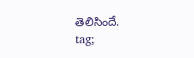తెలిసిందే.
tag;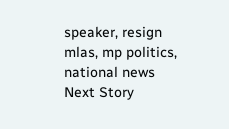speaker, resign mlas, mp politics, national news
Next Story